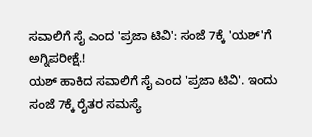ಸವಾಲಿಗೆ ಸೈ ಎಂದ 'ಪ್ರಜಾ ಟಿವಿ': ಸಂಜೆ 7ಕ್ಕೆ 'ಯಶ್'ಗೆ ಅಗ್ನಿಪರೀಕ್ಷೆ.!
ಯಶ್ ಹಾಕಿದ ಸವಾಲಿಗೆ ಸೈ ಎಂದ 'ಪ್ರಜಾ ಟಿವಿ'. ಇಂದು ಸಂಜೆ 7ಕ್ಕೆ ರೈತರ ಸಮಸ್ಯೆ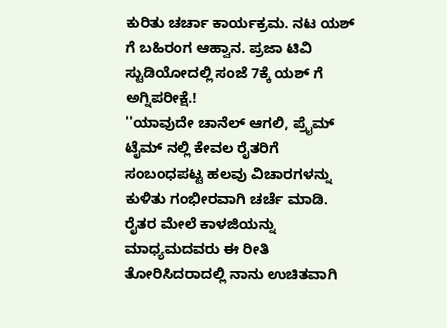ಕುರಿತು ಚರ್ಚಾ ಕಾರ್ಯಕ್ರಮ. ನಟ ಯಶ್ ಗೆ ಬಹಿರಂಗ ಆಹ್ವಾನ. ಪ್ರಜಾ ಟಿವಿ ಸ್ಟುಡಿಯೋದಲ್ಲಿ ಸಂಜೆ 7ಕ್ಕೆ ಯಶ್ ಗೆ ಅಗ್ನಿಪರೀಕ್ಷೆ.!
''ಯಾವುದೇ ಚಾನೆಲ್ ಆಗಲಿ, ಪ್ರೈಮ್ ಟೈಮ್ ನಲ್ಲಿ ಕೇವಲ ರೈತರಿಗೆ ಸಂಬಂಧಪಟ್ಟ ಹಲವು ವಿಚಾರಗಳನ್ನು ಕುಳಿತು ಗಂಭೀರವಾಗಿ ಚರ್ಚೆ ಮಾಡಿ. ರೈತರ ಮೇಲೆ ಕಾಳಜಿಯನ್ನು ಮಾಧ್ಯಮದವರು ಈ ರೀತಿ ತೋರಿಸಿದರಾದಲ್ಲಿ ನಾನು ಉಚಿತವಾಗಿ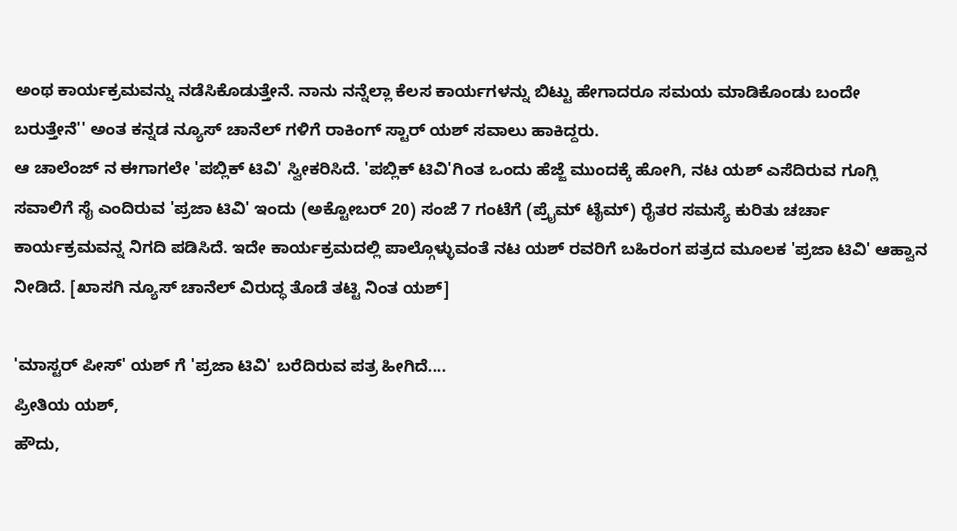ಅಂಥ ಕಾರ್ಯಕ್ರಮವನ್ನು ನಡೆಸಿಕೊಡುತ್ತೇನೆ. ನಾನು ನನ್ನೆಲ್ಲಾ ಕೆಲಸ ಕಾರ್ಯಗಳನ್ನು ಬಿಟ್ಟು ಹೇಗಾದರೂ ಸಮಯ ಮಾಡಿಕೊಂಡು ಬಂದೇ ಬರುತ್ತೇನೆ'' ಅಂತ ಕನ್ನಡ ನ್ಯೂಸ್ ಚಾನೆಲ್ ಗಳಿಗೆ ರಾಕಿಂಗ್ ಸ್ಟಾರ್ ಯಶ್ ಸವಾಲು ಹಾಕಿದ್ದರು.
ಆ ಚಾಲೆಂಜ್ ನ ಈಗಾಗಲೇ 'ಪಬ್ಲಿಕ್ ಟಿವಿ' ಸ್ವೀಕರಿಸಿದೆ. 'ಪಬ್ಲಿಕ್ ಟಿವಿ'ಗಿಂತ ಒಂದು ಹೆಜ್ಜೆ ಮುಂದಕ್ಕೆ ಹೋಗಿ, ನಟ ಯಶ್ ಎಸೆದಿರುವ ಗೂಗ್ಲಿ ಸವಾಲಿಗೆ ಸೈ ಎಂದಿರುವ 'ಪ್ರಜಾ ಟಿವಿ' ಇಂದು (ಅಕ್ಟೋಬರ್ 20) ಸಂಜೆ 7 ಗಂಟೆಗೆ (ಪ್ರೈಮ್ ಟೈಮ್) ರೈತರ ಸಮಸ್ಯೆ ಕುರಿತು ಚರ್ಚಾ ಕಾರ್ಯಕ್ರಮವನ್ನ ನಿಗದಿ ಪಡಿಸಿದೆ. ಇದೇ ಕಾರ್ಯಕ್ರಮದಲ್ಲಿ ಪಾಲ್ಗೊಳ್ಳುವಂತೆ ನಟ ಯಶ್ ರವರಿಗೆ ಬಹಿರಂಗ ಪತ್ರದ ಮೂಲಕ 'ಪ್ರಜಾ ಟಿವಿ' ಆಹ್ವಾನ ನೀಡಿದೆ. [ಖಾಸಗಿ ನ್ಯೂಸ್ ಚಾನೆಲ್ ವಿರುದ್ಧ ತೊಡೆ ತಟ್ಟಿ ನಿಂತ ಯಶ್]

'ಮಾಸ್ಟರ್ ಪೀಸ್' ಯಶ್ ಗೆ 'ಪ್ರಜಾ ಟಿವಿ' ಬರೆದಿರುವ ಪತ್ರ ಹೀಗಿದೆ....
ಪ್ರೀತಿಯ ಯಶ್,
ಹೌದು,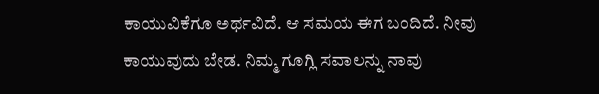ಕಾಯುವಿಕೆಗೂ ಅರ್ಥವಿದೆ. ಆ ಸಮಯ ಈಗ ಬಂದಿದೆ. ನೀವು ಕಾಯುವುದು ಬೇಡ. ನಿಮ್ಮ ಗೂಗ್ಲಿ ಸವಾಲನ್ನು ನಾವು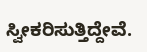ಸ್ವೀಕರಿಸುತ್ತಿದ್ದೇವೆ.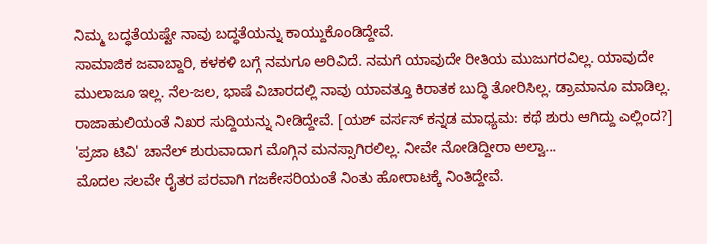ನಿಮ್ಮ ಬದ್ಧತೆಯಷ್ಟೇ ನಾವು ಬದ್ಧತೆಯನ್ನು ಕಾಯ್ದುಕೊಂಡಿದ್ದೇವೆ.
ಸಾಮಾಜಿಕ ಜವಾಬ್ದಾರಿ, ಕಳಕಳಿ ಬಗ್ಗೆ ನಮಗೂ ಅರಿವಿದೆ. ನಮಗೆ ಯಾವುದೇ ರೀತಿಯ ಮುಜುಗರವಿಲ್ಲ. ಯಾವುದೇ ಮುಲಾಜೂ ಇಲ್ಲ. ನೆಲ-ಜಲ, ಭಾಷೆ ವಿಚಾರದಲ್ಲಿ ನಾವು ಯಾವತ್ತೂ ಕಿರಾತಕ ಬುದ್ಧಿ ತೋರಿಸಿಲ್ಲ. ಡ್ರಾಮಾನೂ ಮಾಡಿಲ್ಲ. ರಾಜಾಹುಲಿಯಂತೆ ನಿಖರ ಸುದ್ದಿಯನ್ನು ನೀಡಿದ್ದೇವೆ. [ಯಶ್ ವರ್ಸಸ್ ಕನ್ನಡ ಮಾಧ್ಯಮ: ಕಥೆ ಶುರು ಆಗಿದ್ದು ಎಲ್ಲಿಂದ?]
'ಪ್ರಜಾ ಟಿವಿ' ಚಾನೆಲ್ ಶುರುವಾದಾಗ ಮೊಗ್ಗಿನ ಮನಸ್ಸಾಗಿರಲಿಲ್ಲ. ನೀವೇ ನೋಡಿದ್ದೀರಾ ಅಲ್ವಾ...
ಮೊದಲ ಸಲವೇ ರೈತರ ಪರವಾಗಿ ಗಜಕೇಸರಿಯಂತೆ ನಿಂತು ಹೋರಾಟಕ್ಕೆ ನಿಂತಿದ್ದೇವೆ.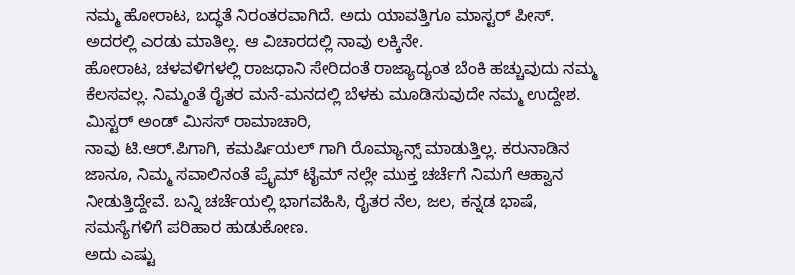ನಮ್ಮ ಹೋರಾಟ, ಬದ್ಧತೆ ನಿರಂತರವಾಗಿದೆ. ಅದು ಯಾವತ್ತಿಗೂ ಮಾಸ್ಟರ್ ಪೀಸ್. ಅದರಲ್ಲಿ ಎರಡು ಮಾತಿಲ್ಲ. ಆ ವಿಚಾರದಲ್ಲಿ ನಾವು ಲಕ್ಕಿನೇ.
ಹೋರಾಟ, ಚಳವಳಿಗಳಲ್ಲಿ ರಾಜಧಾನಿ ಸೇರಿದಂತೆ ರಾಜ್ಯಾದ್ಯಂತ ಬೆಂಕಿ ಹಚ್ಚುವುದು ನಮ್ಮ ಕೆಲಸವಲ್ಲ. ನಿಮ್ಮಂತೆ ರೈತರ ಮನೆ-ಮನದಲ್ಲಿ ಬೆಳಕು ಮೂಡಿಸುವುದೇ ನಮ್ಮ ಉದ್ದೇಶ.
ಮಿಸ್ಟರ್ ಅಂಡ್ ಮಿಸಸ್ ರಾಮಾಚಾರಿ,
ನಾವು ಟಿ.ಆರ್.ಪಿಗಾಗಿ, ಕಮರ್ಷಿಯಲ್ ಗಾಗಿ ರೊಮ್ಯಾನ್ಸ್ ಮಾಡುತ್ತಿಲ್ಲ. ಕರುನಾಡಿನ ಜಾನೂ, ನಿಮ್ಮ ಸವಾಲಿನಂತೆ ಪ್ರೈಮ್ ಟೈಮ್ ನಲ್ಲೇ ಮುಕ್ತ ಚರ್ಚೆಗೆ ನಿಮಗೆ ಆಹ್ವಾನ ನೀಡುತ್ತಿದ್ದೇವೆ. ಬನ್ನಿ ಚರ್ಚೆಯಲ್ಲಿ ಭಾಗವಹಿಸಿ, ರೈತರ ನೆಲ, ಜಲ, ಕನ್ನಡ ಭಾಷೆ, ಸಮಸ್ಯೆಗಳಿಗೆ ಪರಿಹಾರ ಹುಡುಕೋಣ.
ಅದು ಎಷ್ಟು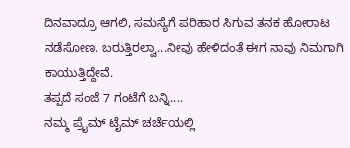ದಿನವಾದ್ರೂ ಆಗಲಿ, ಸಮಸ್ಯೆಗೆ ಪರಿಹಾರ ಸಿಗುವ ತನಕ ಹೋರಾಟ ನಡೆಸೋಣ. ಬರುತ್ತಿರಲ್ವಾ...ನೀವು ಹೇಳಿದಂತೆ ಈಗ ನಾವು ನಿಮಗಾಗಿ ಕಾಯುತ್ತಿದ್ದೇವೆ.
ತಪ್ಪದೆ ಸಂಜೆ 7 ಗಂಟೆಗೆ ಬನ್ನಿ....
ನಮ್ಮ ಪ್ರೈಮ್ ಟೈಮ್ ಚರ್ಚೆಯಲ್ಲಿ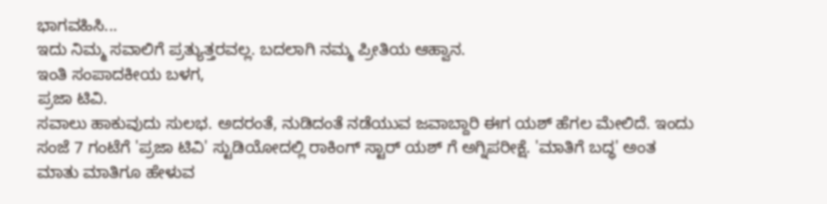ಭಾಗವಹಿಸಿ...
ಇದು ನಿಮ್ಮ ಸವಾಲಿಗೆ ಪ್ರತ್ಯುತ್ತರವಲ್ಲ. ಬದಲಾಗಿ ನಮ್ಮ ಪ್ರೀತಿಯ ಆಹ್ವಾನ.
ಇಂತಿ ಸಂಪಾದಕೀಯ ಬಳಗ,
ಪ್ರಜಾ ಟಿವಿ.
ಸವಾಲು ಹಾಕುವುದು ಸುಲಭ. ಅದರಂತೆ, ನುಡಿದಂತೆ ನಡೆಯುವ ಜವಾಬ್ದಾರಿ ಈಗ ಯಶ್ ಹೆಗಲ ಮೇಲಿದೆ. ಇಂದು ಸಂಜೆ 7 ಗಂಟೆಗೆ 'ಪ್ರಜಾ ಟಿವಿ' ಸ್ಟುಡಿಯೋದಲ್ಲಿ ರಾಕಿಂಗ್ ಸ್ಟಾರ್ ಯಶ್ ಗೆ ಅಗ್ನಿಪರೀಕ್ಷೆ. 'ಮಾತಿಗೆ ಬದ್ಧ' ಅಂತ ಮಾತು ಮಾತಿಗೂ ಹೇಳುವ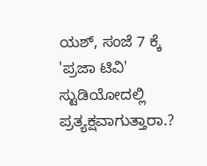ಯಶ್, ಸಂಜೆ 7 ಕ್ಕೆ 'ಪ್ರಜಾ ಟಿವಿ' ಸ್ಟುಡಿಯೋದಲ್ಲಿ ಪ್ರತ್ಯಕ್ಷವಾಗುತ್ತಾರಾ.?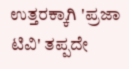ಉತ್ತರಕ್ಕಾಗಿ 'ಪ್ರಜಾ ಟಿವಿ' ತಪ್ಪದೇ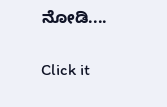ನೋಡಿ....


Click it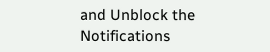and Unblock the Notifications